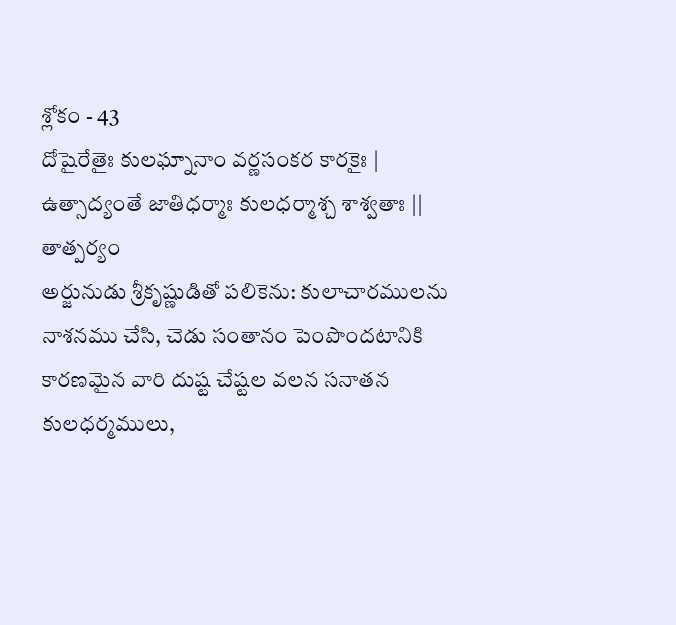శ్లోకం - 43
దోషైరేతైః కులఘ్నానాం వర్ణసంకర కారకైః | ఉత్సాద్యంతే జాతిధర్మాః కులధర్మాశ్చ శాశ్వతాః ||
తాత్పర్యం
అర్జునుడు శ్రీకృష్ణుడితో పలికెను: కులాచారములను నాశనము చేసి, చెడు సంతానం పెంపొందటానికి కారణమైన వారి దుష్ట చేష్టల వలన సనాతన కులధర్మములు,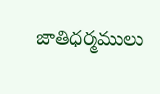జాతిధర్మములు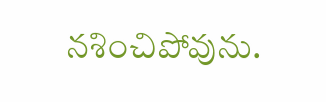నశించిపోవును.